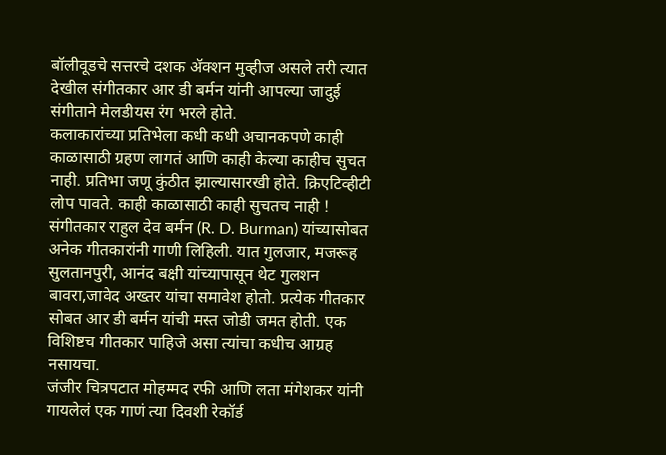बॉलीवूडचे सत्तरचे दशक ॲक्शन मुव्हीज असले तरी त्यात देखील संगीतकार आर डी बर्मन यांनी आपल्या जादुई संगीताने मेलडीयस रंग भरले होते.
कलाकारांच्या प्रतिभेला कधी कधी अचानकपणे काही काळासाठी ग्रहण लागतं आणि काही केल्या काहीच सुचत नाही. प्रतिभा जणू कुंठीत झाल्यासारखी होते. क्रिएटिव्हीटी लोप पावते. काही काळासाठी काही सुचतच नाही !
संगीतकार राहुल देव बर्मन (R. D. Burman) यांच्यासोबत अनेक गीतकारांनी गाणी लिहिली. यात गुलजार, मजरूह सुलतानपुरी, आनंद बक्षी यांच्यापासून थेट गुलशन बावरा,जावेद अख्तर यांचा समावेश होतो. प्रत्येक गीतकार सोबत आर डी बर्मन यांची मस्त जोडी जमत होती. एक विशिष्टच गीतकार पाहिजे असा त्यांचा कधीच आग्रह नसायचा.
जंजीर चित्रपटात मोहम्मद रफी आणि लता मंगेशकर यांनी गायलेलं एक गाणं त्या दिवशी रेकॉर्ड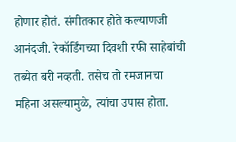होणार होतं. संगीतकार होते कल्याणजी आनंदजी. रेकॉर्डिंगच्या दिवशी रफी साहेबांची तब्येत बरी नव्हती. तसेच तो रमजानचा महिना असल्यामुळे, त्यांचा उपास होता.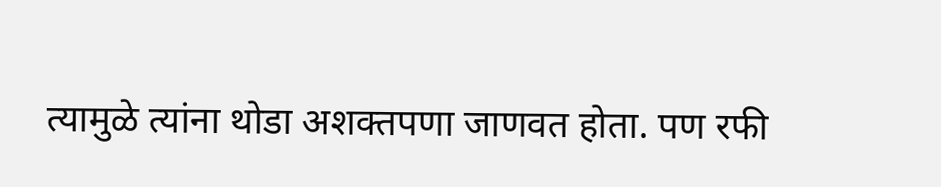त्यामुळे त्यांना थोडा अशक्तपणा जाणवत होता. पण रफी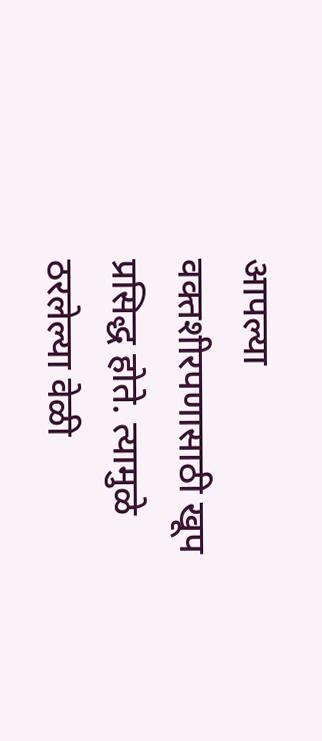आपल्या वक्तशीरपणासाठी खूप प्रसिद्ध होते. त्यामुळे ठरलेल्या वेळी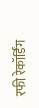रफी रेकॉर्डिंग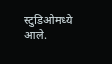स्टुडिओमध्ये आले.